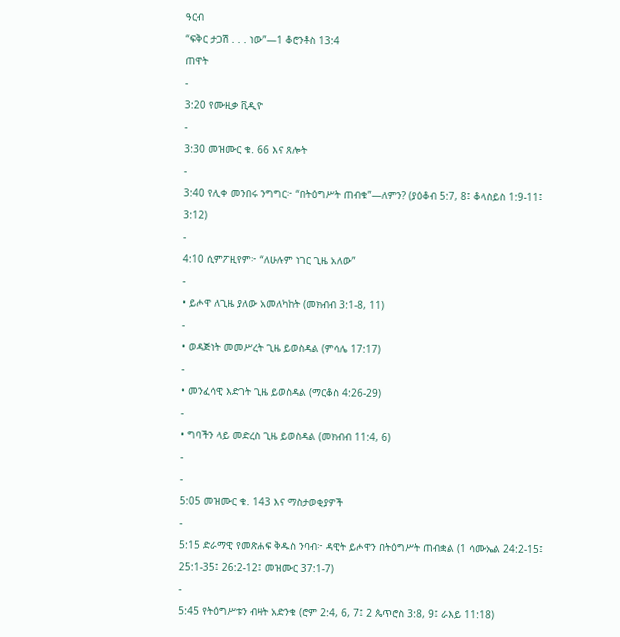ዓርብ
“ፍቅር ታጋሽ . . . ነው”—1 ቆሮንቶስ 13:4
ጠዋት
-
3:20 የሙዚቃ ቪዲዮ
-
3:30 መዝሙር ቁ. 66 እና ጸሎት
-
3:40 የሊቀ መንበሩ ንግግር፦ “በትዕግሥት ጠብቁ”—ለምን? (ያዕቆብ 5:7, 8፤ ቆላስይስ 1:9-11፤ 3:12)
-
4:10 ሲምፖዚየም፦ “ለሁሉም ነገር ጊዜ አለው”
-
• ይሖዋ ለጊዜ ያለው አመለካከት (መክብብ 3:1-8, 11)
-
• ወዳጅነት መመሥረት ጊዜ ይወስዳል (ምሳሌ 17:17)
-
• መንፈሳዊ እድገት ጊዜ ይወስዳል (ማርቆስ 4:26-29)
-
• ግባችን ላይ መድረስ ጊዜ ይወስዳል (መክብብ 11:4, 6)
-
-
5:05 መዝሙር ቁ. 143 እና ማስታወቂያዎች
-
5:15 ድራማዊ የመጽሐፍ ቅዱስ ንባብ፦ ዳዊት ይሖዋን በትዕግሥት ጠብቋል (1 ሳሙኤል 24:2-15፤ 25:1-35፤ 26:2-12፤ መዝሙር 37:1-7)
-
5:45 የትዕግሥቱን ብዛት አድንቁ (ሮም 2:4, 6, 7፤ 2 ጴጥሮስ 3:8, 9፤ ራእይ 11:18)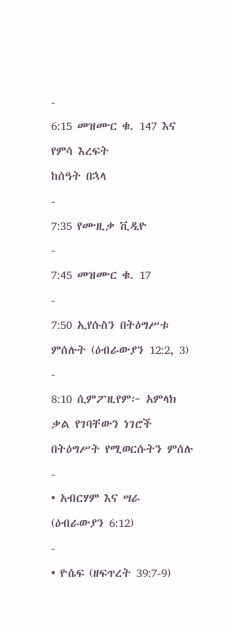-
6:15 መዝሙር ቁ. 147 እና የምሳ እረፍት
ከሰዓት በኋላ
-
7:35 የሙዚቃ ቪዲዮ
-
7:45 መዝሙር ቁ. 17
-
7:50 ኢየሱስን በትዕግሥቱ ምሰሉት (ዕብራውያን 12:2, 3)
-
8:10 ሲምፖዚየም፦ አምላክ ቃል የገባቸውን ነገሮች በትዕግሥት የሚወርሱትን ምሰሉ
-
• አብርሃም እና ሣራ (ዕብራውያን 6:12)
-
• ዮሴፍ (ዘፍጥረት 39:7-9)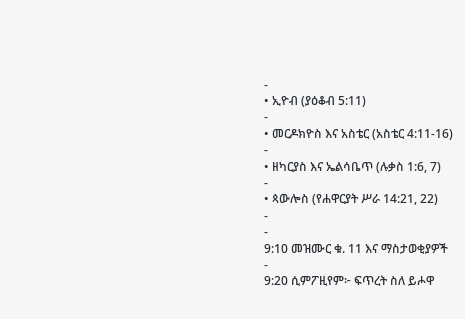-
• ኢዮብ (ያዕቆብ 5:11)
-
• መርዶክዮስ እና አስቴር (አስቴር 4:11-16)
-
• ዘካርያስ እና ኤልሳቤጥ (ሉቃስ 1:6, 7)
-
• ጳውሎስ (የሐዋርያት ሥራ 14:21, 22)
-
-
9:10 መዝሙር ቁ. 11 እና ማስታወቂያዎች
-
9:20 ሲምፖዚየም፦ ፍጥረት ስለ ይሖዋ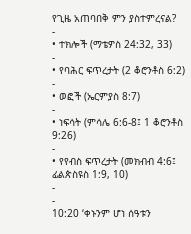የጊዜ አጠባበቅ ምን ያስተምረናል?
-
• ተክሎች (ማቴዎስ 24:32, 33)
-
• የባሕር ፍጥረታት (2 ቆሮንቶስ 6:2)
-
• ወፎች (ኤርምያስ 8:7)
-
• ነፍሳት (ምሳሌ 6:6-8፤ 1 ቆሮንቶስ 9:26)
-
• የየብስ ፍጥረታት (መክብብ 4:6፤ ፊልጵስዩስ 1:9, 10)
-
-
10:20 ‘ቀኑንም ሆነ ሰዓቱን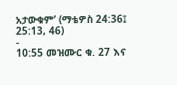አታውቁም’ (ማቴዎስ 24:36፤ 25:13, 46)
-
10:55 መዝሙር ቁ. 27 እና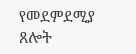የመደምደሚያ ጸሎት